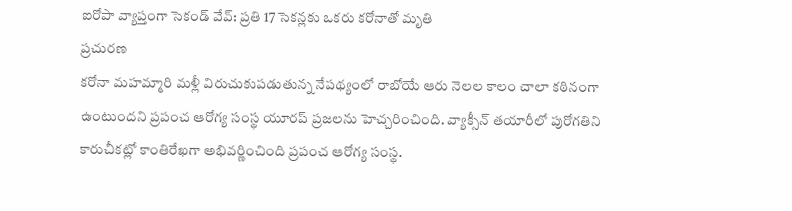ఐరోపా వ్యాప్తంగా సెకండ్ వేవ్: ప్రతి 17 సెకన్లకు ఒకరు కరోనాతో మృతి
ప్రచురణ
కరోనా మహమ్మారి మళ్లీ విరుచుకుపడుతున్న నేపథ్యంలో రాబోయే ఆరు నెలల కాలం చాలా కఠినంగా ఉంటుందని ప్రపంచ ఆరోగ్య సంస్థ యూరప్ ప్రజలను హెచ్చరించింది. వ్యాక్సీన్ తయారీలో పురోగతిని కారుచీకట్లో కాంతిరేఖగా అభివర్ణించింది ప్రపంచ ఆరోగ్య సంస్థ.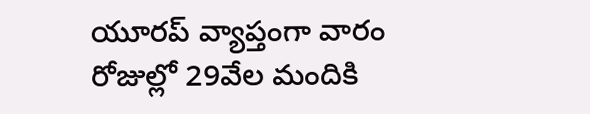యూరప్ వ్యాప్తంగా వారం రోజుల్లో 29వేల మందికి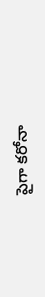పైగా కరోనా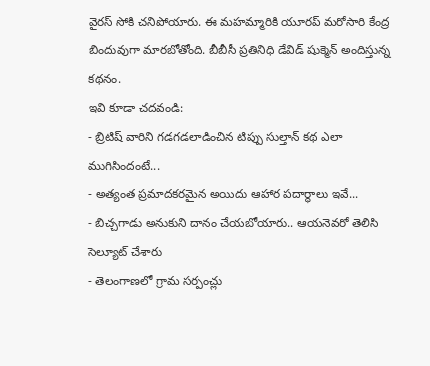వైరస్ సోకి చనిపోయారు. ఈ మహమ్మారికి యూరప్ మరోసారి కేంద్ర బిందువుగా మారబోతోంది. బీబీసీ ప్రతినిధి డేవిడ్ షుక్మెన్ అందిస్తున్న కథనం.
ఇవి కూడా చదవండి:
- బ్రిటిష్ వారిని గడగడలాడించిన టిప్పు సుల్తాన్ కథ ఎలా ముగిసిందంటే...
- అత్యంత ప్రమాదకరమైన అయిదు ఆహార పదార్థాలు ఇవే...
- బిచ్చగాడు అనుకుని దానం చేయబోయారు.. ఆయనెవరో తెలిసి సెల్యూట్ చేశారు
- తెలంగాణలో గ్రామ సర్పంచ్లు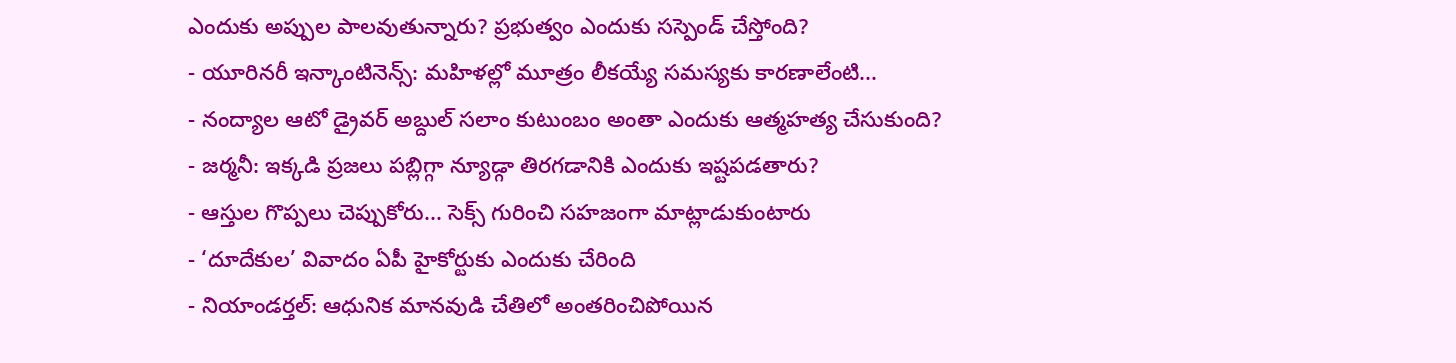ఎందుకు అప్పుల పాలవుతున్నారు? ప్రభుత్వం ఎందుకు సస్పెండ్ చేస్తోంది?
- యూరినరీ ఇన్కాంటినెన్స్: మహిళల్లో మూత్రం లీకయ్యే సమస్యకు కారణాలేంటి...
- నంద్యాల ఆటో డ్రైవర్ అబ్దుల్ సలాం కుటుంబం అంతా ఎందుకు ఆత్మహత్య చేసుకుంది?
- జర్మనీ: ఇక్కడి ప్రజలు పబ్లిగ్గా న్యూడ్గా తిరగడానికి ఎందుకు ఇష్టపడతారు?
- ఆస్తుల గొప్పలు చెప్పుకోరు... సెక్స్ గురించి సహజంగా మాట్లాడుకుంటారు
- ‘దూదేకుల’ వివాదం ఏపీ హైకోర్టుకు ఎందుకు చేరింది
- నియాండర్తల్: ఆధునిక మానవుడి చేతిలో అంతరించిపోయిన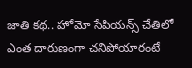జాతి కథ.. హోమో సేపియన్స్ చేతిలో ఎంత దారుణంగా చనిపోయారంటే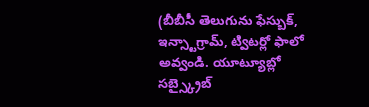(బీబీసీ తెలుగును ఫేస్బుక్, ఇన్స్టాగ్రామ్, ట్విటర్లో ఫాలో అవ్వండి. యూట్యూబ్లో సబ్స్క్రైబ్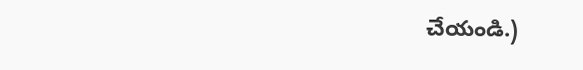చేయండి.)